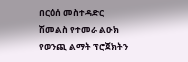በርዕሰ መስተዳድር ሽመልስ የተመራ ልዑክ የወንጪ ልማት ፕሮጀክትን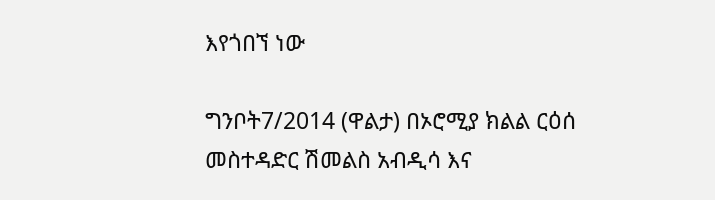እየጎበኘ ነው

ግንቦት7/2014 (ዋልታ) በኦሮሚያ ክልል ርዕሰ መስተዳድር ሽመልስ አብዲሳ እና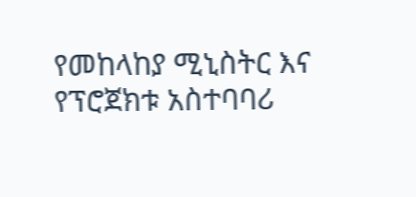የመከላከያ ሚኒስትር እና የፕሮጀክቱ አስተባባሪ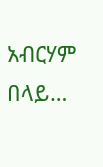አብርሃም በላይ…